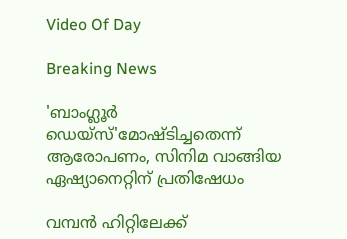Video Of Day

Breaking News

'ബാംഗ്ലൂര്‍ ഡെയ്‌സ്'മോഷ്ടിച്ചതെന്ന് ആരോപണം, സിനിമ വാങ്ങിയ ഏഷ്യാനെറ്റിന് പ്രതിഷേധം

വമ്പന്‍ ഹിറ്റിലേക്ക്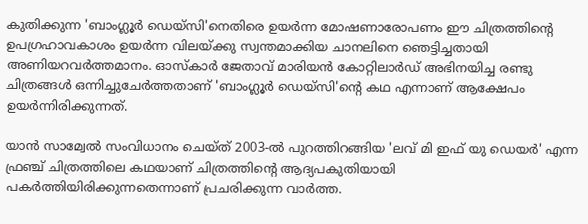കുതിക്കുന്ന 'ബാംഗ്ലൂര്‍ ഡെയ്‌സി'നെതിരെ ഉയര്‍ന്ന മോഷണാരോപണം ഈ ചിത്രത്തിന്റെ ഉപഗ്രഹാവകാശം ഉയര്‍ന്ന വിലയ്ക്കു സ്വന്തമാക്കിയ ചാനലിനെ ഞെട്ടിച്ചതായി അണിയറവര്‍ത്തമാനം. ഓസ്‌കാര്‍ ജേതാവ് മാരിയന്‍ കോറ്റിലാര്‍ഡ് അഭിനയിച്ച രണ്ടു ചിത്രങ്ങള്‍ ഒന്നിച്ചുചേര്‍ത്തതാണ് 'ബാംഗ്ലൂര്‍ ഡെയ്‌സി'ന്റെ കഥ എന്നാണ് ആക്ഷേപം ഉയര്‍ന്നിരിക്കുന്നത്.

യാന്‍ സാമ്വേല്‍ സംവിധാനം ചെയ്ത് 2003-ല്‍ പുറത്തിറങ്ങിയ 'ലവ് മി ഇഫ് യു ഡെയര്‍' എന്ന ഫ്രഞ്ച് ചിത്രത്തിലെ കഥയാണ് ചിത്രത്തിന്റെ ആദ്യപകുതിയായി പകര്‍ത്തിയിരിക്കുന്നതെന്നാണ് പ്രചരിക്കുന്ന വാര്‍ത്ത.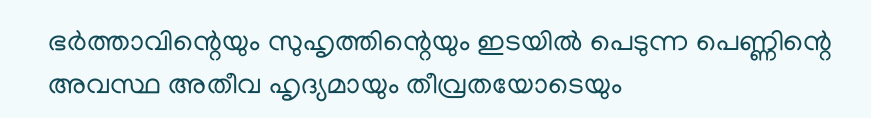ഭര്‍ത്താവിന്റെയും സുഹൃത്തിന്റെയും ഇടയില്‍ പെടുന്ന പെണ്ണിന്റെ അവസ്ഥ അതീവ ഹൃദ്യമായും തീവ്രതയോടെയും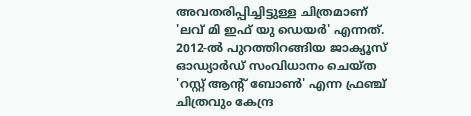അവതരിപ്പിച്ചിട്ടുള്ള ചിത്രമാണ് 'ലവ് മി ഇഫ് യു ഡെയര്‍' എന്നത്.
2012-ല്‍ പുറത്തിറങ്ങിയ ജാക്യൂസ് ഓഡ്യാര്‍ഡ് സംവിധാനം ചെയ്ത 'റസ്റ്റ് ആന്റ് ബോണ്‍' എന്ന ഫ്രഞ്ച് ചിത്രവും കേന്ദ്ര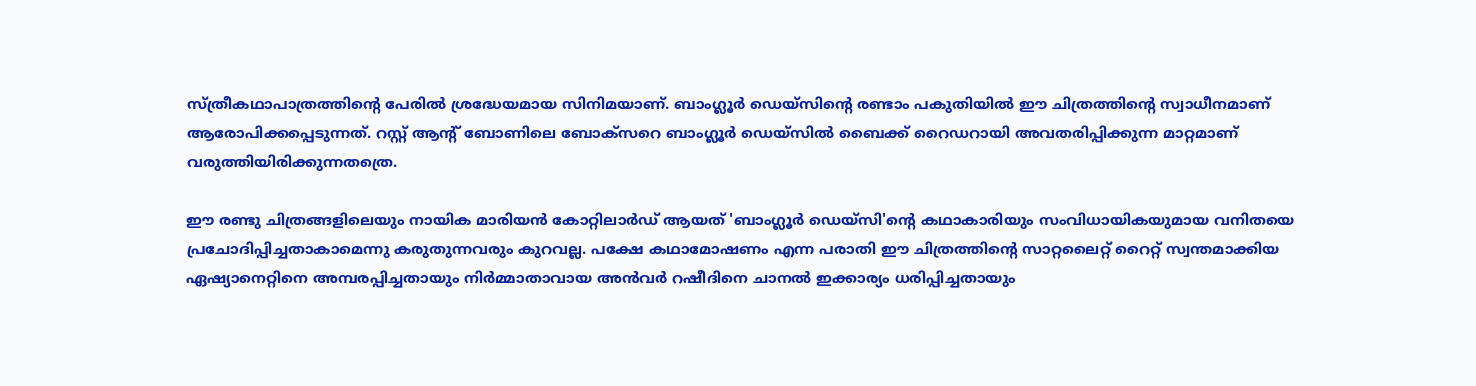സ്ത്രീകഥാപാത്രത്തിന്റെ പേരില്‍ ശ്രദ്ധേയമായ സിനിമയാണ്. ബാംഗ്ലൂര്‍ ഡെയ്‌സിന്റെ രണ്ടാം പകുതിയില്‍ ഈ ചിത്രത്തിന്റെ സ്വാധീനമാണ് ആരോപിക്കപ്പെടുന്നത്. റസ്റ്റ് ആന്റ് ബോണിലെ ബോക്‌സറെ ബാംഗ്ലൂര്‍ ഡെയ്‌സില്‍ ബൈക്ക് റൈഡറായി അവതരിപ്പിക്കുന്ന മാറ്റമാണ് വരുത്തിയിരിക്കുന്നതത്രെ.

ഈ രണ്ടു ചിത്രങ്ങളിലെയും നായിക മാരിയന്‍ കോറ്റിലാര്‍ഡ് ആയത് 'ബാംഗ്ലൂര്‍ ഡെയ്‌സി'ന്റെ കഥാകാരിയും സംവിധായികയുമായ വനിതയെ പ്രചോദിപ്പിച്ചതാകാമെന്നു കരുതുന്നവരും കുറവല്ല. പക്ഷേ കഥാമോഷണം എന്ന പരാതി ഈ ചിത്രത്തിന്റെ സാറ്റലൈറ്റ് റൈറ്റ് സ്വന്തമാക്കിയ ഏഷ്യാനെറ്റിനെ അമ്പരപ്പിച്ചതായും നിര്‍മ്മാതാവായ അന്‍വര്‍ റഷീദിനെ ചാനല്‍ ഇക്കാര്യം ധരിപ്പിച്ചതായും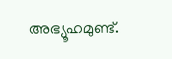അഭ്യൂഹമുണ്ട്.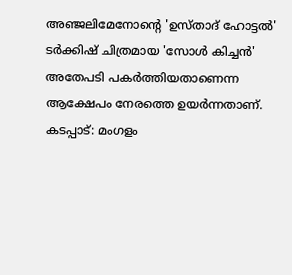അഞ്ജലിമേനോന്റെ 'ഉസ്താദ് ഹോട്ടല്‍' ടര്‍ക്കിഷ് ചിത്രമായ 'സോള്‍ കിച്ചന്‍' അതേപടി പകര്‍ത്തിയതാണെന്ന ആക്ഷേപം നേരത്തെ ഉയര്‍ന്നതാണ്.
കടപ്പാട്: മംഗളം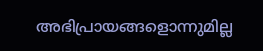അഭിപ്രായങ്ങളൊന്നുമില്ല